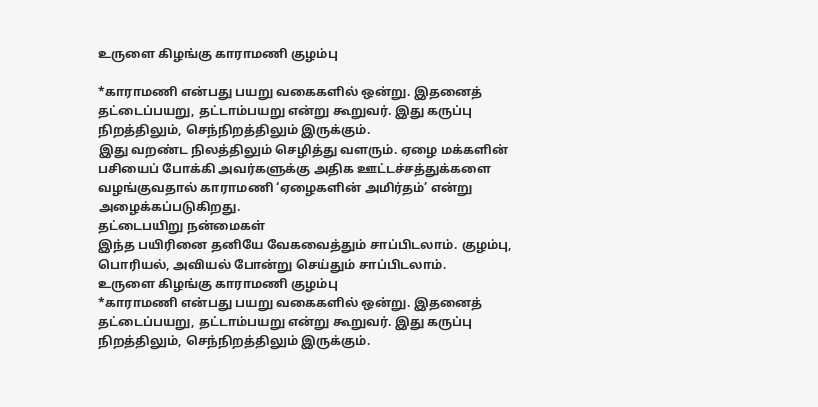உருளை கிழங்கு காராமணி குழம்பு

*காராமணி என்பது பயறு வகைகளில் ஒன்று. இதனைத் தட்டைப்பயறு, தட்டாம்பயறு என்று கூறுவர். இது கருப்பு நிறத்திலும், செந்நிறத்திலும் இருக்கும்.
இது வறண்ட நிலத்திலும் செழித்து வளரும். ஏழை மக்களின் பசியைப் போக்கி அவர்களுக்கு அதிக ஊட்டச்சத்துக்களை வழங்குவதால் காராமணி ‘ஏழைகளின் அமிர்தம்’ என்று அழைக்கப்படுகிறது.
தட்டைபயிறு நன்மைகள்
இந்த பயிரினை தனியே வேகவைத்தும் சாப்பிடலாம். குழம்பு, பொரியல், அவியல் போன்று செய்தும் சாப்பிடலாம்.
உருளை கிழங்கு காராமணி குழம்பு
*காராமணி என்பது பயறு வகைகளில் ஒன்று. இதனைத் தட்டைப்பயறு, தட்டாம்பயறு என்று கூறுவர். இது கருப்பு நிறத்திலும், செந்நிறத்திலும் இருக்கும்.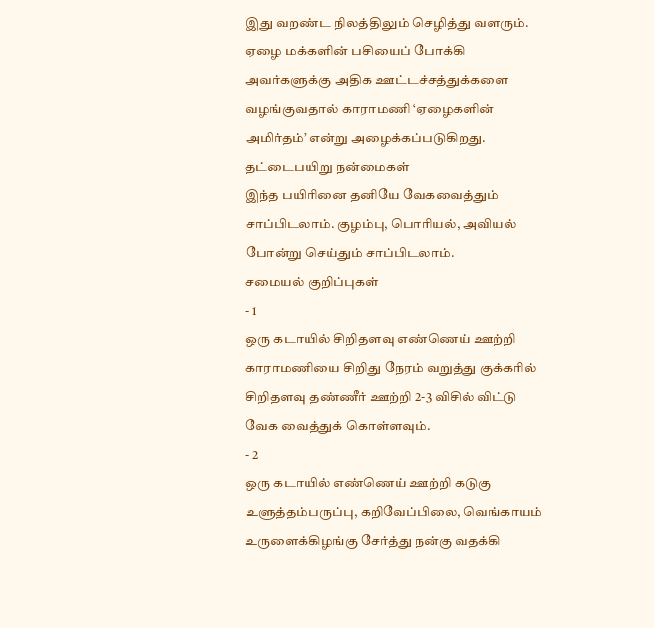இது வறண்ட நிலத்திலும் செழித்து வளரும். ஏழை மக்களின் பசியைப் போக்கி அவர்களுக்கு அதிக ஊட்டச்சத்துக்களை வழங்குவதால் காராமணி ‘ஏழைகளின் அமிர்தம்’ என்று அழைக்கப்படுகிறது.
தட்டைபயிறு நன்மைகள்
இந்த பயிரினை தனியே வேகவைத்தும் சாப்பிடலாம். குழம்பு, பொரியல், அவியல் போன்று செய்தும் சாப்பிடலாம்.
சமையல் குறிப்புகள்
- 1
ஒரு கடாயில் சிறிதளவு எண்ணெய் ஊற்றி காராமணியை சிறிது நேரம் வறுத்து குக்கரில் சிறிதளவு தண்ணீர் ஊற்றி 2-3 விசில் விட்டு வேக வைத்துக் கொள்ளவும்.
- 2
ஒரு கடாயில் எண்ணெய் ஊற்றி கடுகு உளுத்தம்பருப்பு, கறிவேப்பிலை, வெங்காயம் உருளைக்கிழங்கு சேர்த்து நன்கு வதக்கி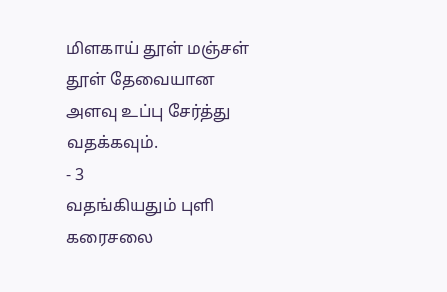மிளகாய் தூள் மஞ்சள் தூள் தேவையான அளவு உப்பு சேர்த்து வதக்கவும்.
- 3
வதங்கியதும் புளி கரைசலை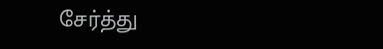சேர்த்து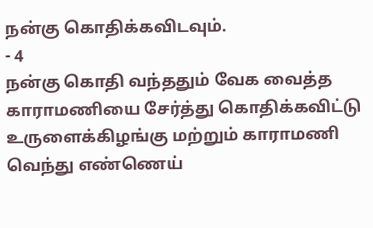நன்கு கொதிக்கவிடவும்.
- 4
நன்கு கொதி வந்ததும் வேக வைத்த காராமணியை சேர்த்து கொதிக்கவிட்டு உருளைக்கிழங்கு மற்றும் காராமணி வெந்து எண்ணெய்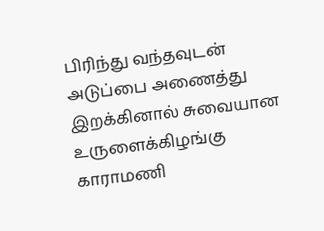பிரிந்து வந்தவுடன் அடுப்பை அணைத்து இறக்கினால் சுவையான உருளைக்கிழங்கு காராமணி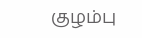குழம்பு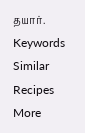தயார்.
Keywords
Similar Recipes
More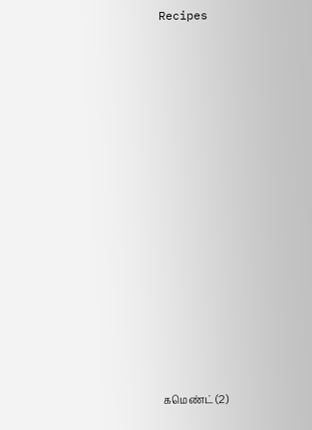Recipes















கமெண்ட் (2)